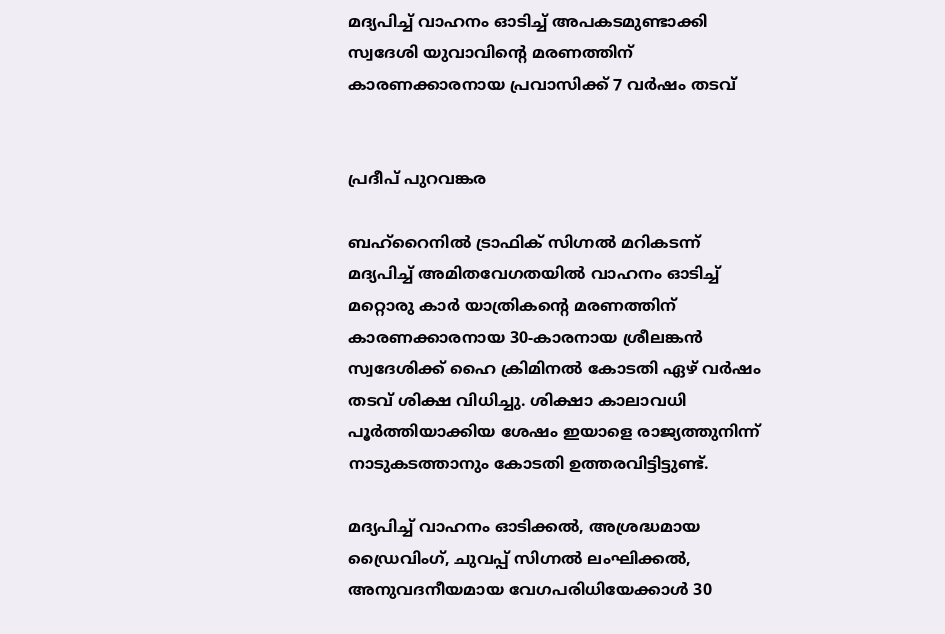മദ്യപിച്ച് വാഹനം ഓടിച്ച് അപകടമുണ്ടാക്കി സ്വദേശി യുവാവിന്റെ മരണത്തിന് കാരണക്കാരനായ പ്രവാസിക്ക് 7 വർഷം തടവ്


പ്രദീപ് പുറവങ്കര

ബഹ്‌റൈനിൽ ട്രാഫിക് സിഗ്നൽ മറികടന്ന് മദ്യപിച്ച് അമിതവേഗതയിൽ വാഹനം ഓടിച്ച് മറ്റൊരു കാർ യാത്രികന്റെ മരണത്തിന് കാരണക്കാരനായ 30-കാരനായ ശ്രീലങ്കൻ സ്വദേശിക്ക് ഹൈ ക്രിമിനൽ കോടതി ഏഴ് വർഷം തടവ് ശിക്ഷ വിധിച്ചു. ശിക്ഷാ കാലാവധി പൂർത്തിയാക്കിയ ശേഷം ഇയാളെ രാജ്യത്തുനിന്ന് നാടുകടത്താനും കോടതി ഉത്തരവിട്ടിട്ടുണ്ട്.

മദ്യപിച്ച് വാഹനം ഓടിക്കൽ, അശ്രദ്ധമായ ഡ്രൈവിംഗ്, ചുവപ്പ് സിഗ്നൽ ലംഘിക്കൽ, അനുവദനീയമായ വേഗപരിധിയേക്കാൾ 30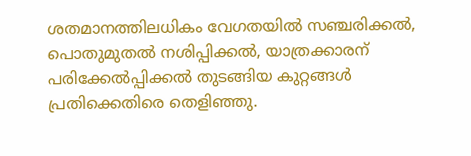ശതമാനത്തിലധികം വേഗതയിൽ സഞ്ചരിക്കൽ, പൊതുമുതൽ നശിപ്പിക്കൽ, യാത്രക്കാരന് പരിക്കേൽപ്പിക്കൽ തുടങ്ങിയ കുറ്റങ്ങൾ പ്രതിക്കെതിരെ തെളിഞ്ഞു.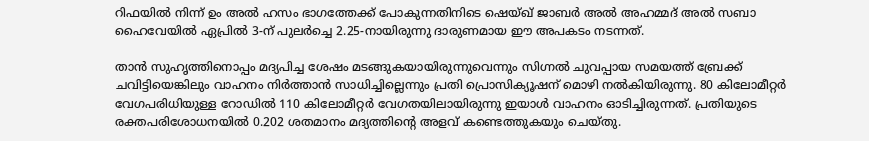റിഫയിൽ നിന്ന് ഉം അൽ ഹസം ഭാഗത്തേക്ക് പോകുന്നതിനിടെ ഷെയ്ഖ് ജാബർ അൽ അഹമ്മദ് അൽ സബാ ഹൈവേയിൽ ഏപ്രിൽ 3-ന് പുലർച്ചെ 2.25-നായിരുന്നു ദാരുണമായ ഈ അപകടം നടന്നത്.

താൻ സുഹൃത്തിനൊപ്പം മദ്യപിച്ച ശേഷം മടങ്ങുകയായിരുന്നുവെന്നും സിഗ്നൽ ചുവപ്പായ സമയത്ത് ബ്രേക്ക് ചവിട്ടിയെങ്കിലും വാഹനം നിർത്താൻ സാധിച്ചില്ലെന്നും പ്രതി പ്രൊസിക്യൂഷന് മൊഴി നൽകിയിരുന്നു. 80 കിലോമീറ്റർ വേഗപരിധിയുള്ള റോഡിൽ 110 കിലോമീറ്റർ വേഗതയിലായിരുന്നു ഇയാൾ വാഹനം ഓടിച്ചിരുന്നത്. പ്രതിയുടെ രക്തപരിശോധനയിൽ 0.202 ശതമാനം മദ്യത്തിന്റെ അളവ് കണ്ടെത്തുകയും ചെയ്തു.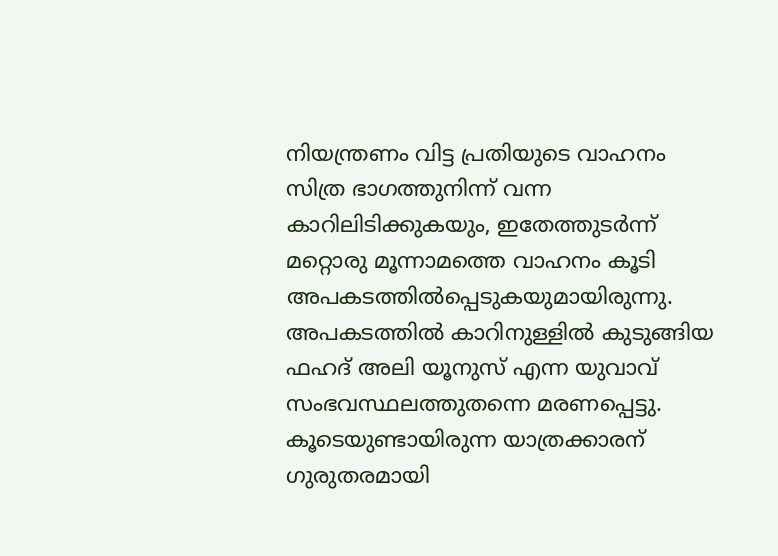നിയന്ത്രണം വിട്ട പ്രതിയുടെ വാഹനം സിത്ര ഭാഗത്തുനിന്ന് വന്ന കാറിലിടിക്കുകയും, ഇതേത്തുടർന്ന് മറ്റൊരു മൂന്നാമത്തെ വാഹനം കൂടി അപകടത്തിൽപ്പെടുകയുമായിരുന്നു. അപകടത്തിൽ കാറിനുള്ളിൽ കുടുങ്ങിയ ഫഹദ് അലി യൂനുസ് എന്ന യുവാവ് സംഭവസ്ഥലത്തുതന്നെ മരണപ്പെട്ടു. കൂടെയുണ്ടായിരുന്ന യാത്രക്കാരന് ഗുരുതരമായി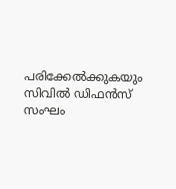പരിക്കേൽക്കുകയും സിവിൽ ഡിഫൻസ് സംഘം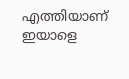എത്തിയാണ് ഇയാളെ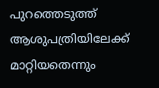പുറത്തെടുത്ത് ആശുപത്രിയിലേക്ക് മാറ്റിയതെന്നും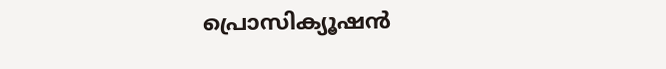പ്രൊസിക്യൂഷൻ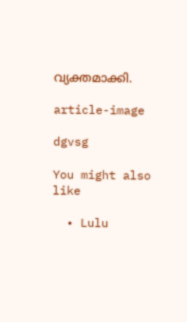വ്യക്തമാക്കി.

article-image

dgvsg

You might also like

  • Lulu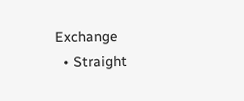Exchange
  • Straight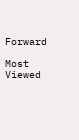Forward

Most Viewed